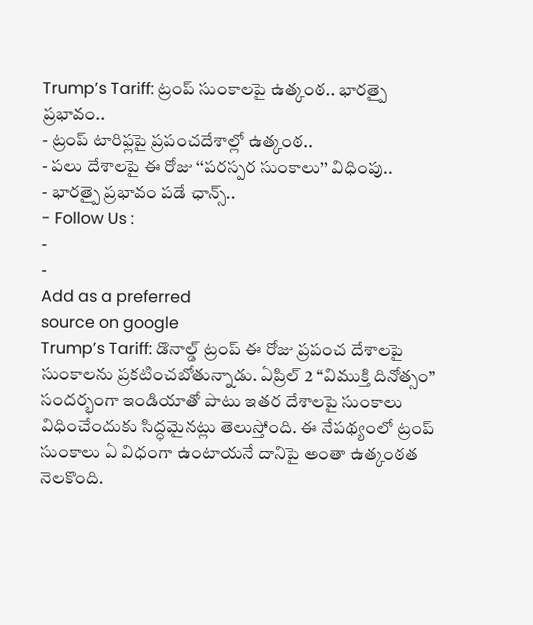Trump’s Tariff: ట్రంప్ సుంకాలపై ఉత్కంఠ.. భారత్పై ప్రభావం..
- ట్రంప్ టారిఫ్లపై ప్రపంచదేశాల్లో ఉత్కంఠ..
- పలు దేశాలపై ఈ రోజు ‘‘పరస్పర సుంకాలు’’ విధింపు..
- భారత్పై ప్రభావం పడే ఛాన్స్..
- Follow Us :
-
-
Add as a preferred
source on google
Trump’s Tariff: డొనాల్డ్ ట్రంప్ ఈ రోజు ప్రపంచ దేశాలపై సుంకాలను ప్రకటించబోతున్నాడు. ఏప్రిల్ 2 ‘‘విముక్తి దినోత్సం’’ సందర్భంగా ఇండియాతో పాటు ఇతర దేశాలపై సుంకాలు విధించేందుకు సిద్ధమైనట్లు తెలుస్తోంది. ఈ నేపథ్యంలో ట్రంప్ సుంకాలు ఏ విధంగా ఉంటాయనే దానిపై అంతా ఉత్కంఠత నెలకొంది.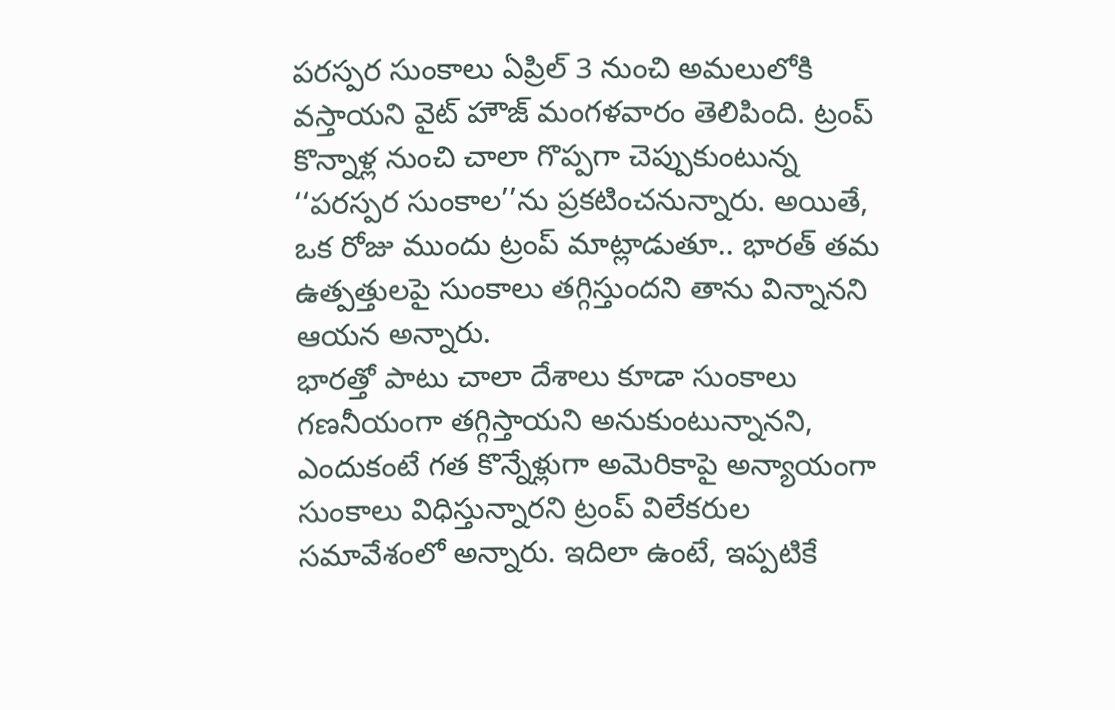పరస్పర సుంకాలు ఏప్రిల్ 3 నుంచి అమలులోకి వస్తాయని వైట్ హౌజ్ మంగళవారం తెలిపింది. ట్రంప్ కొన్నాళ్ల నుంచి చాలా గొప్పగా చెప్పుకుంటున్న ‘‘పరస్పర సుంకాల’’ను ప్రకటించనున్నారు. అయితే, ఒక రోజు ముందు ట్రంప్ మాట్లాడుతూ.. భారత్ తమ ఉత్పత్తులపై సుంకాలు తగ్గిస్తుందని తాను విన్నానని ఆయన అన్నారు.
భారత్తో పాటు చాలా దేశాలు కూడా సుంకాలు గణనీయంగా తగ్గిస్తాయని అనుకుంటున్నానని, ఎందుకంటే గత కొన్నేళ్లుగా అమెరికాపై అన్యాయంగా సుంకాలు విధిస్తున్నారని ట్రంప్ విలేకరుల సమావేశంలో అన్నారు. ఇదిలా ఉంటే, ఇప్పటికే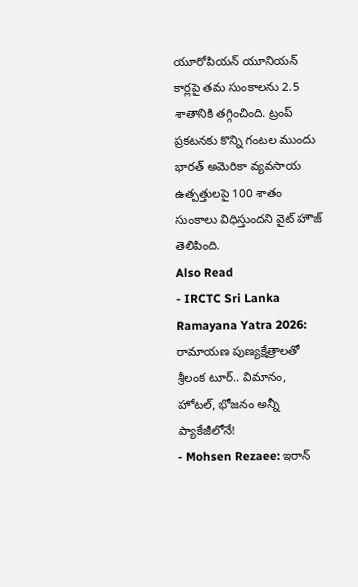యూరోపియన్ యూనియన్ కార్లపై తమ సుంకాలను 2.5 శాతానికి తగ్గించింది. ట్రంప్ ప్రకటనకు కొన్ని గంటల ముందు భారత్ అమెరికా వ్యవసాయ ఉత్పత్తులపై 100 శాతం సుంకాలు విధిస్తుందని వైట్ హౌజ్ తెలిపింది.
Also Read
- IRCTC Sri Lanka Ramayana Yatra 2026: రామాయణ పుణ్యక్షేత్రాలతో శ్రీలంక టూర్.. విమానం, హోటల్, భోజనం అన్నీ ప్యాకేజీలోనే!
- Mohsen Rezaee: ఇరాన్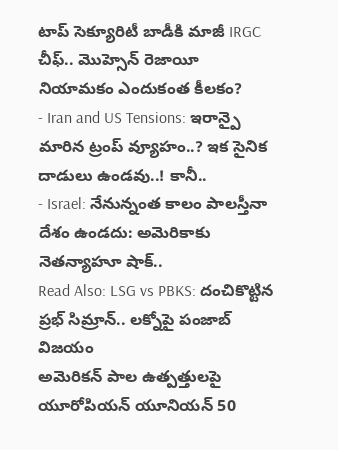టాప్ సెక్యూరిటీ బాడీకి మాజీ IRGC చీఫ్.. మొహ్సెన్ రెజాయీ నియామకం ఎందుకంత కీలకం?
- Iran and US Tensions: ఇరాన్పై మారిన ట్రంప్ వ్యూహం..? ఇక సైనిక దాడులు ఉండవు..! కానీ..
- Israel: నేనున్నంత కాలం పాలస్తీనా దేశం ఉండదు: అమెరికాకు నెతన్యాహూ షాక్..
Read Also: LSG vs PBKS: దంచికొట్టిన ప్రభ్ సిమ్రాన్.. లక్నోపై పంజాబ్ విజయం
అమెరికన్ పాల ఉత్పత్తులపై యూరోపియన్ యూనియన్ 50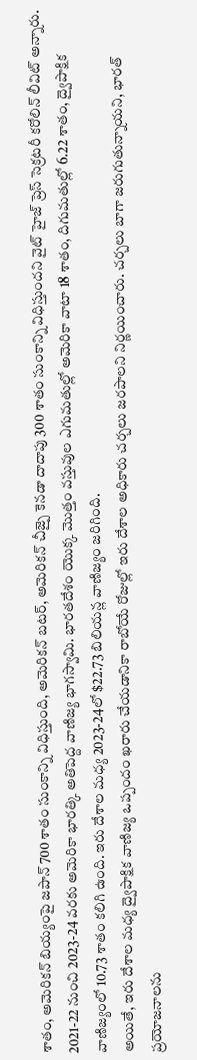శాతం, అమెరికన్ బియ్యంపై జపాన్ 700 శాతం సుంకాన్ని విధిస్తుంది, అమెరికన్ బటర్, అమెరికన్ చీజ్పై కెనడా దాదాపు 300 శాతం సుంకాన్ని విధిస్తుందని వైట్ హైజ్ ప్రెస్ సెక్రటరీ కరోలిన్ లీవిట్ అన్నారు. 2021-22 నుంచి 2023-24 వరకు అమెరికా భారత్కి అతిపెద్ద వాణిజ్య భాగస్వామి. భారతదేశం యొక్క మొత్తం వస్తువుల ఎగుమతుల్లో అమెరికా వాటా 18 శాతం, దిగుమతుల్లో 6.22 శాతం, ద్వైపాక్షిక వాణిజ్యంలో 10.73 శాతం కలిగి ఉంది. ఇరు దేశాల మధ్య 2023-24లో $22.73 బిలియన్ల వాణిజ్యం జరిగింది.
అయితే, ఇరు దేశాల మధ్య ద్వైపాక్షిక వాణిజ్య ఒప్పందం ఖరారు చేయడానికా రాబోయే రోజుల్లో ఇరు దేశాల అధికారు చర్చలు జరపాలని నిర్ణయించారు. చర్చలు బాగా జరుగుతున్నాయని, భారత్ ప్రయోజనాలను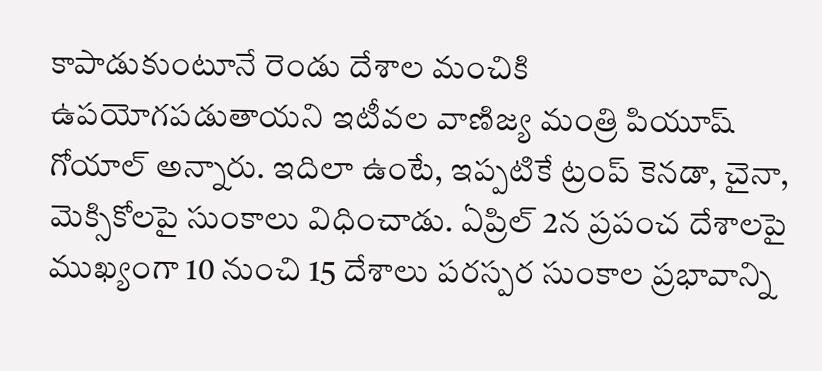కాపాడుకుంటూనే రెండు దేశాల మంచికి ఉపయోగపడుతాయని ఇటీవల వాణిజ్య మంత్రి పియూష్ గోయాల్ అన్నారు. ఇదిలా ఉంటే, ఇప్పటికే ట్రంప్ కెనడా, చైనా, మెక్సికోలపై సుంకాలు విధించాడు. ఏప్రిల్ 2న ప్రపంచ దేశాలపై ముఖ్యంగా 10 నుంచి 15 దేశాలు పరస్పర సుంకాల ప్రభావాన్ని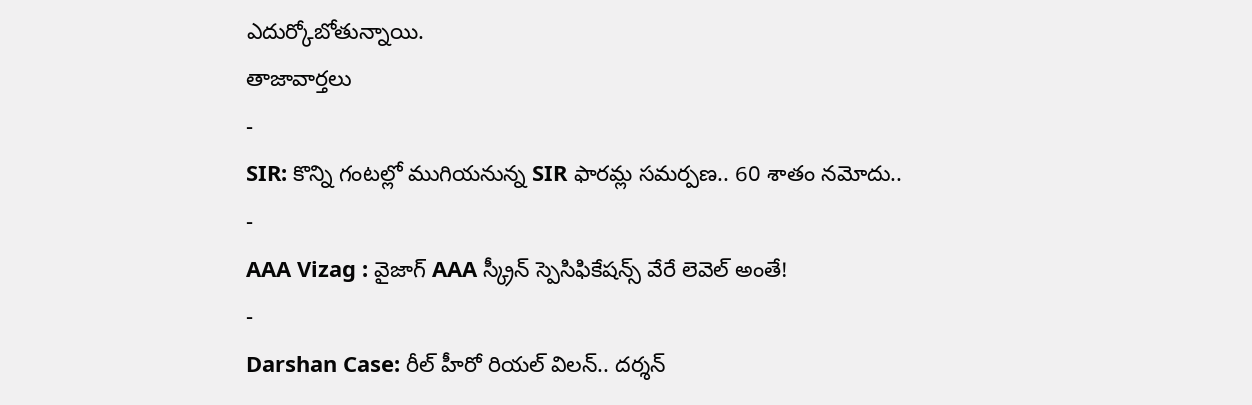ఎదుర్కోబోతున్నాయి.
తాజావార్తలు
-
SIR: కొన్ని గంటల్లో ముగియనున్న SIR ఫారమ్ల సమర్పణ.. 60 శాతం నమోదు..
-
AAA Vizag : వైజాగ్ AAA స్క్రీన్ స్పెసిఫికేషన్స్ వేరే లెవెల్ అంతే!
-
Darshan Case: రీల్ హీరో రియల్ విలన్.. దర్శన్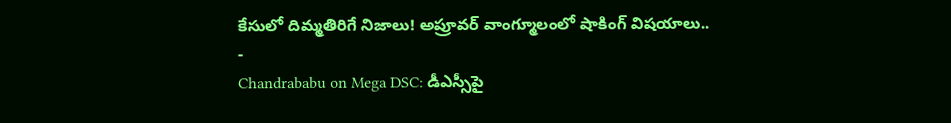కేసులో దిమ్మతిరిగే నిజాలు! అప్రూవర్ వాంగ్మూలంలో షాకింగ్ విషయాలు..
-
Chandrababu on Mega DSC: డీఎస్సీపై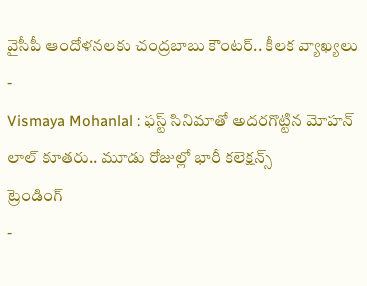వైసీపీ ఆందోళనలకు చంద్రబాబు కౌంటర్.. కీలక వ్యాఖ్యలు
-
Vismaya Mohanlal : ఫస్ట్ సినిమాతో అదరగొట్టిన మోహన్ లాల్ కూతరు.. మూడు రోజుల్లో భారీ కలెక్షన్స్
ట్రెండింగ్
-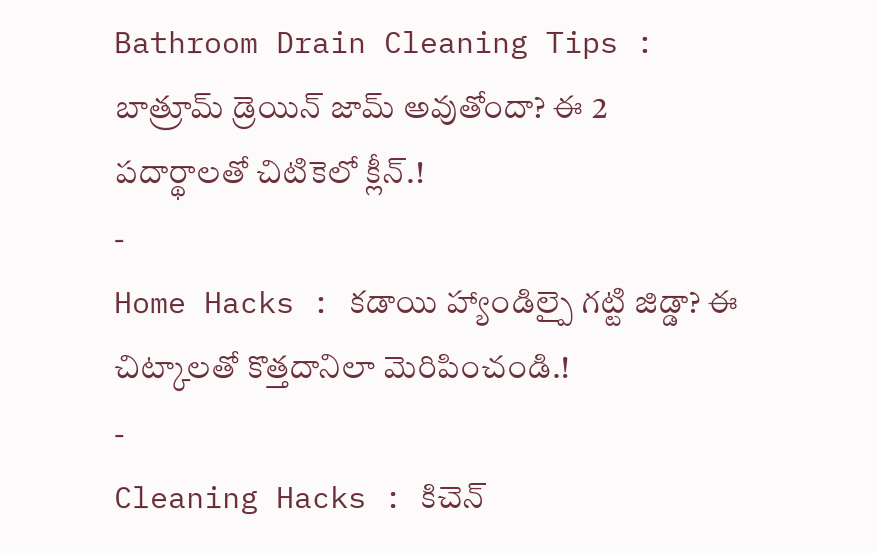Bathroom Drain Cleaning Tips : బాత్రూమ్ డ్రెయిన్ జామ్ అవుతోందా? ఈ 2 పదార్థాలతో చిటికెలో క్లీన్.!
-
Home Hacks : కడాయి హ్యాండిల్పై గట్టి జిడ్డా? ఈ చిట్కాలతో కొత్తదానిలా మెరిపించండి.!
-
Cleaning Hacks : కిచెన్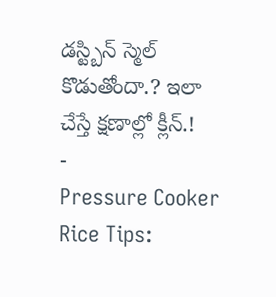డస్ట్బిన్ స్మెల్ కొడుతోందా.? ఇలా చేస్తే క్షణాల్లో క్లీన్.!
-
Pressure Cooker Rice Tips: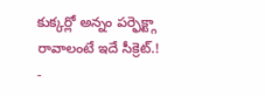కుక్కర్లో అన్నం పర్ఫెక్ట్గా రావాలంటే ఇదే సీక్రెట్.!
-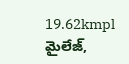19.62kmpl మైలేజ్,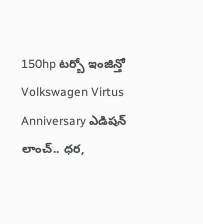150hp టర్బో ఇంజిన్తో Volkswagen Virtus Anniversary ఎడిషన్ లాంచ్.. ధర,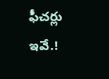ఫీచర్లు ఇవే.!